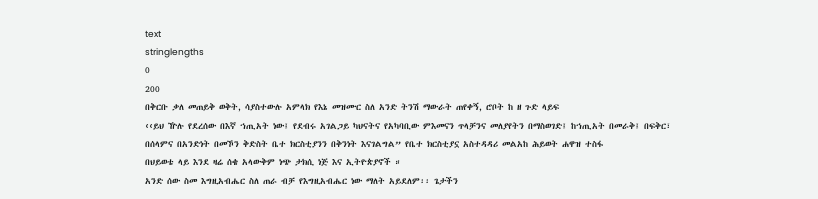text
stringlengths
0
200
በቅርቡ ቃለ መጠይቅ ወቅት, ሳያስተውሉ አምላክ የእኔ መዝሙር ስለ አንድ ትንሽ ማውራት ጠየቀኝ, ሮቦት ከ ዘ ጉድ ላይፍ
‹‹ይህ ዅሉ የደረሰው በእኛ ኀጢአት ነው፤ የደብሩ አገልጋይ ካህናትና የአካባቢው ምእመናን ጥላቻንና መለያየትን በማስወገድ፤ ከኀጢአት በመራቅ፤ በፍቅር፣ በሰላምና በአንድነት በመኾን ቅድስት ቤተ ክርስቲያንን በቅንነት እናገልግል” የቤተ ክርስቲያኗ አስተዳዳሪ መልአከ ሕይወት ሐዋዝ ተስፋ
በህይወቴ ላይ እንደ ዛሬ ሰቄ አላውቅም ነጭ ታክሲ ነጅ እና ኢትዮጵያኖች ።
አንድ ሰው ስመ እግዚአብሔር ስለ ጠራ ብቻ የእግዚአብሔር ነው ማለት አይደለም፡፡ ጌታችን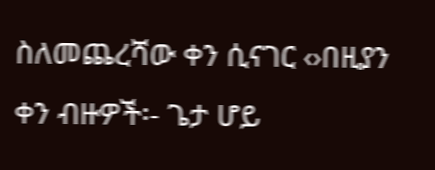ስለመጨረሻው ቀን ሲናገር ‹›በዚያን ቀን ብዙዎች፡- ጌታ ሆይ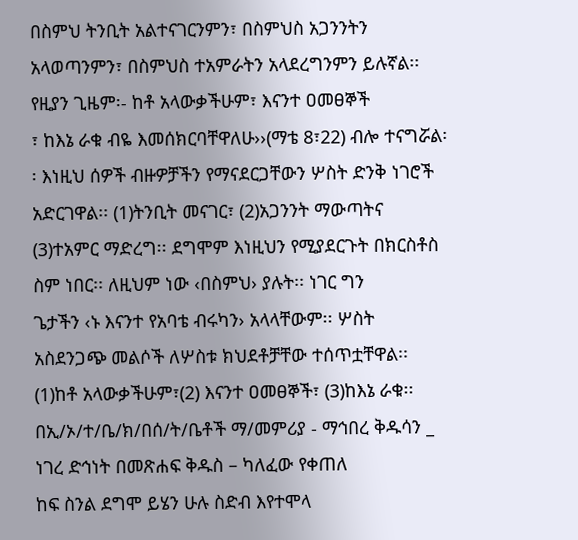በስምህ ትንቢት አልተናገርንምን፣ በስምህስ አጋንንትን አላወጣንምን፣ በስምህስ ተአምራትን አላደረግንምን ይሉኛል፡፡ የዚያን ጊዜም፡- ከቶ አላውቃችሁም፣ እናንተ ዐመፀኞች
፣ ከእኔ ራቁ ብዬ እመሰክርባቸዋለሁ››(ማቴ 8፣22) ብሎ ተናግሯል፡፡ እነዚህ ሰዎች ብዙዎቻችን የማናደርጋቸውን ሦስት ድንቅ ነገሮች አድርገዋል፡፡ (1)ትንቢት መናገር፣ (2)አጋንንት ማውጣትና (3)ተአምር ማድረግ፡፡ ደግሞም እነዚህን የሚያደርጉት በክርስቶስ ስም ነበር፡፡ ለዚህም ነው ‹በስምህ› ያሉት፡፡ ነገር ግን
ጌታችን ‹ኑ እናንተ የአባቴ ብሩካን› አላላቸውም፡፡ ሦስት አስደንጋጭ መልሶች ለሦስቱ ክህደቶቻቸው ተሰጥቷቸዋል፡፡ (1)ከቶ አላውቃችሁም፣(2) እናንተ ዐመፀኞች፣ (3)ከእኔ ራቁ፡፡
በኢ/ኦ/ተ/ቤ/ክ/በሰ/ት/ቤቶች ማ/መምሪያ - ማኅበረ ቅዱሳን _ ነገረ ድኅነት በመጽሐፍ ቅዱስ – ካለፈው የቀጠለ
ከፍ ስንል ደግሞ ይሄን ሁሉ ስድብ እየተሞላ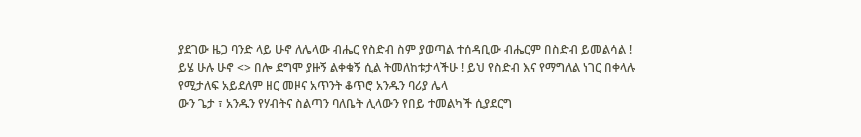ያደገው ዜጋ ባንድ ላይ ሁኖ ለሌላው ብሔር የስድብ ስም ያወጣል ተሰዳቢው ብሔርም በስድብ ይመልሳል ! ይሄ ሁሉ ሁኖ <> በሎ ደግሞ ያዙኝ ልቀቁኝ ሲል ትመለከቱታላችሁ ! ይህ የስድብ እና የማግለል ነገር በቀላሉ የሚታለፍ አይደለም ዘር መዞና አጥንት ቆጥሮ አንዱን ባሪያ ሌላ
ውን ጌታ ፣ አንዱን የሃብትና ስልጣን ባለቤት ሊላውን የበይ ተመልካች ሲያደርግ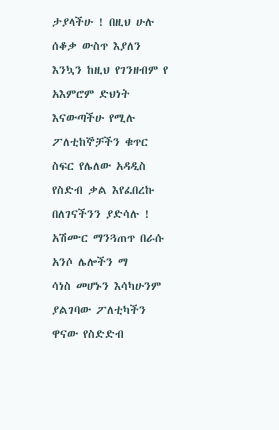ታያላችሁ ! በዚህ ሁሉ ሰቆቃ ውስጥ እያለን እንኳን ከዚህ የገንዘብም የ አእምሮም ድህነት እናውጣችሁ የሚሉ ፖለቲከኞቻችን ቁጥር ስፍር የሌለው አዳዲስ የስድብ ቃል እየፈበረኩ በለገናችንን ያድሳሉ ! አሽሙር ማንጓጠጥ በራሱ አንሶ ሌሎችን ማ
ሳነስ መሆኑን እሳካሁንም ያልገባው ፖለቲካችን ዋናው የስድድብ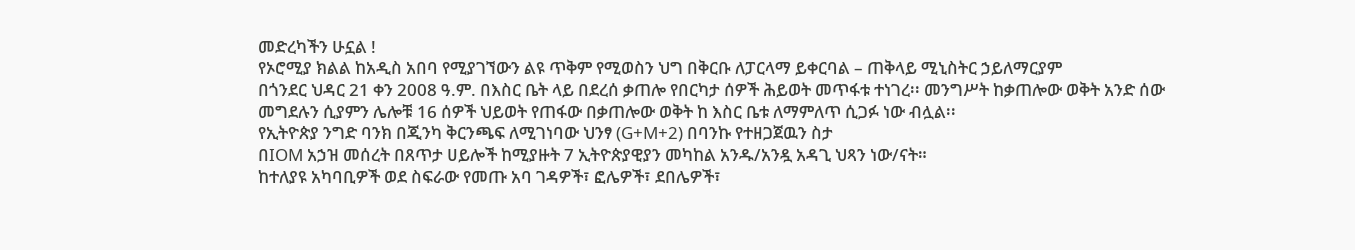መድረካችን ሁኗል !
የኦሮሚያ ክልል ከአዲስ አበባ የሚያገኘውን ልዩ ጥቅም የሚወስን ህግ በቅርቡ ለፓርላማ ይቀርባል – ጠቅላይ ሚኒስትር ኃይለማርያም
በጎንደር ህዳር 21 ቀን 2008 ዓ.ም. በእስር ቤት ላይ በደረሰ ቃጠሎ የበርካታ ሰዎች ሕይወት መጥፋቱ ተነገረ፡፡ መንግሥት ከቃጠሎው ወቅት አንድ ሰው መግደሉን ሲያምን ሌሎቹ 16 ሰዎች ህይወት የጠፋው በቃጠሎው ወቅት ከ እስር ቤቱ ለማምለጥ ሲጋፉ ነው ብሏል፡፡
የኢትዮጵያ ንግድ ባንክ በጂንካ ቅርንጫፍ ለሚገነባው ህንፃ (G+M+2) በባንኩ የተዘጋጀዉን ስታ
በIOM አኃዝ መሰረት በጸጥታ ሀይሎች ከሚያዙት 7 ኢትዮጵያዊያን መካከል አንዱ/አንዷ አዳጊ ህጻን ነው/ናት።
ከተለያዩ አካባቢዎች ወደ ስፍራው የመጡ አባ ገዳዎች፣ ፎሌዎች፣ ደበሌዎች፣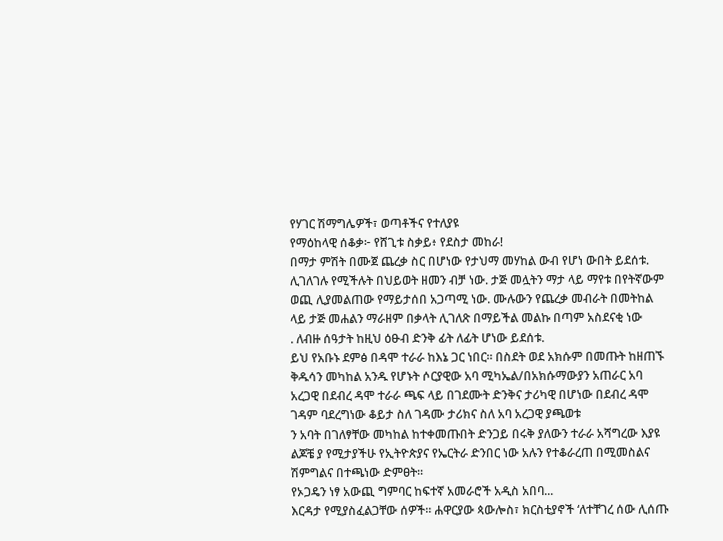የሃገር ሽማግሌዎች፣ ወጣቶችና የተለያዩ
የማዕከላዊ ሰቆቃ፦ የሸጊቱ ስቃይ፥ የደስታ መከራ!
በማታ ምሽት በሙጀ ጨረቃ ስር በሆነው የታህማ መሃከል ውብ የሆነ ውበት ይደሰቱ. ሊገለገሉ የሚችሉት በህይወት ዘመን ብቻ ነው. ታጅ መሏትን ማታ ላይ ማየቱ በየትኛውም ወጪ ሊያመልጠው የማይታሰበ አጋጣሚ ነው. ሙሉውን የጨረቃ መብራት በመትከል ላይ ታጅ መሐልን ማራዘም በቃላት ሊገለጽ በማይችል መልኩ በጣም አስደናቂ ነው
. ለብዙ ሰዓታት ከዚህ ዕፁብ ድንቅ ፊት ለፊት ሆነው ይደሰቱ.
ይህ የአቡኑ ደምፅ በዳሞ ተራራ ከእኔ ጋር ነበር፡፡ በስደት ወደ አክሱም በመጡት ከዘጠኙ ቅዱሳን መካከል አንዱ የሆኑት ሶርያዊው አባ ሚካኤል/በአክሱማውያን አጠራር አባ አረጋዊ በደብረ ዳሞ ተራራ ጫፍ ላይ በገደሙት ድንቅና ታሪካዊ በሆነው በደብረ ዳሞ ገዳም ባደረግነው ቆይታ ስለ ገዳሙ ታሪክና ስለ አባ አረጋዊ ያጫወቱ
ን አባት በገለፃቸው መካከል ከተቀመጡበት ድንጋይ በሩቅ ያለውን ተራራ አሻግረው እያዩ ልጆቼ ያ የሚታያችሁ የኢትዮጵያና የኤርትራ ድንበር ነው አሉን የተቆራረጠ በሚመስልና ሽምግልና በተጫነው ድምፀት፡፡
የኦጋዴን ነፃ አውጪ ግምባር ከፍተኛ አመራሮች አዲስ አበባ...
እርዳታ የሚያስፈልጋቸው ሰዎች። ሐዋርያው ጳውሎስ፣ ክርስቲያኖች ‘ለተቸገረ ሰው ሊሰጡ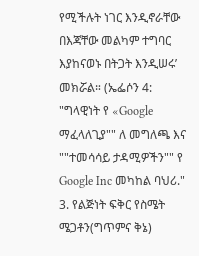የሚችሉት ነገር እንዲኖራቸው በእጃቸው መልካም ተግባር እያከናወኑ በትጋት እንዲሠሩ’ መክሯል። (ኤፌሶን 4:
"ግላዊነት የ «Google ማፈላለጊያ"" ለ መግለጫ እና ""ተመሳሳይ ታዳሚዎችን"" የ Google Inc መካከል ባህሪ."
3. የልጅነት ፍቅር የስሜት ሜጋቶን(ግጥምና ቅኔ)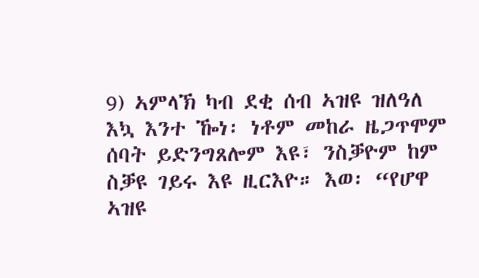9) ኣምላኽ ካብ ደቂ ሰብ ኣዝዩ ዝለዓለ እኳ እንተ ዀነ፡ ነቶም መከራ ዜጋጥሞም ሰባት ይድንግጸሎም እዩ፣ ንስቓዮም ከም ስቓዩ ገይሩ እዩ ዚርእዮ። እወ፡ “የሆዋ ኣዝዩ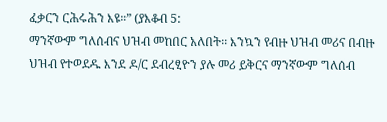ፈቃርን ርሕሩሕን እዩ።” (ያእቆብ 5:
ማንኛውም ግለሰብና ህዝብ መከበር አለበት፡፡ እንኳን የብዙ ህዝብ መሪና በብዙ ህዝብ የተወደዱ እንደ ዶ/ር ደብረፂዮን ያሉ መሪ ይቅርና ማንኛውም ግለሰብ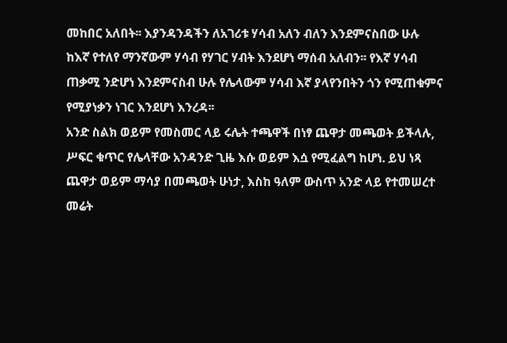መከበር አለበት፡፡ እያንዳንዳችን ለአገሪቱ ሃሳብ አለን ብለን እንደምናስበው ሁሉ ከእኛ የተለየ ማንኛውም ሃሳብ የሃገር ሃብት እንደሆነ ማሰብ አለብን፡፡ የእኛ ሃሳብ
ጠቃሚ ንድሆነ እንደምናስብ ሁሉ የሌላውም ሃሳብ እኛ ያላየንበትን ጎን የሚጠቁምና የሚያነቃን ነገር እንደሆነ እንረዳ፡፡
አንድ ስልክ ወይም የመስመር ላይ ሩሌት ተጫዋች በነፃ ጨዋታ መጫወት ይችላሉ, ሥፍር ቁጥር የሌላቸው አንዳንድ ጊዜ እሱ ወይም እሷ የሚፈልግ ከሆነ. ይህ ነጻ ጨዋታ ወይም ማሳያ በመጫወት ሁነታ, እስከ ዓለም ውስጥ አንድ ላይ የተመሠረተ መሬት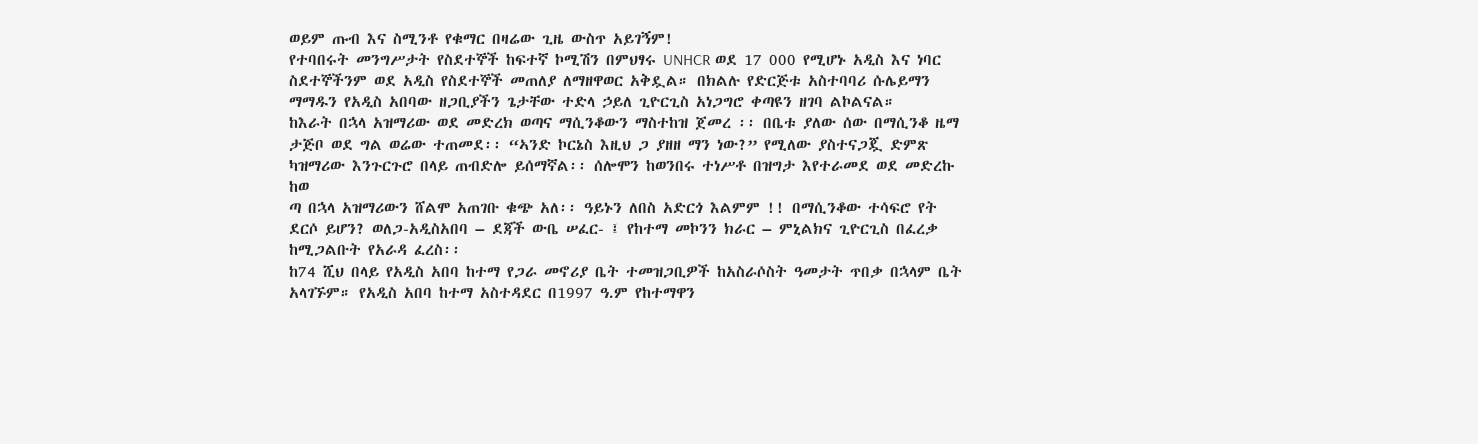ወይም ጡብ እና ስሚንቶ የቁማር በዛሬው ጊዜ ውስጥ አይገኝም!
የተባበሩት መንግሥታት የስደተኞች ከፍተኛ ኮሚሽን በምህፃሩ UNHCR ወደ 17 000 የሚሆኑ አዲስ እና ነባር ስደተኞችንም ወደ አዲስ የስደተኞች መጠለያ ለማዘዋወር አቅዷል። በክልሉ የድርጅቱ አስተባባሪ ሱሌይማን ማማዱን የአዲስ አበባው ዘጋቢያችን ጌታቸው ተድላ ኃይለ ጊዮርጊስ አነጋግሮ ቀጣዩን ዘገባ ልኮልናል።
ከእራት በኋላ አዝማሪው ወደ መድረክ ወጣና ማሲንቆውን ማስተከዝ ጀመረ ፡፡ በቤቱ ያለው ሰው በማሲንቆ ዜማ ታጅቦ ወደ ግል ወሬው ተጠመደ፡፡ “ኣንድ ኮርኔስ እዚህ ጋ ያዘዘ ማን ነው?” የሚለው ያስተናጋጇ ድምጽ ካዝማሪው እንጉርጉሮ በላይ ጠብድሎ ይሰማኛል፡፡ ሰሎሞን ከወንበሩ ተነሥቶ በዝግታ እየተራመደ ወደ መድረኩ ከወ
ጣ በኋላ አዝማሪውን ሸልሞ አጠገቡ ቁጭ አለ፡፡ ዓይኑን ለበስ አድርጎ እልምም !! በማሲንቆው ተሳፍሮ የት ደርሶ ይሆን? ወለጋ-አዲስአበባ – ደጃች ውቤ ሠፈር- ፤ የከተማ መኮንን ክራር – ምኒልክና ጊዮርጊስ በፈረቃ ከሚጋልቡት የአራዳ ፈረስ፡፡
ከ74 ሺህ በላይ የአዲስ አበባ ከተማ የጋራ መኖሪያ ቤት ተመዝጋቢዎች ከአስራሶስት ዓመታት ጥበቃ በኋላም ቤት አላገኙም። የአዲስ አበባ ከተማ አስተዳደር በ1997 ዓ.ም የከተማዋን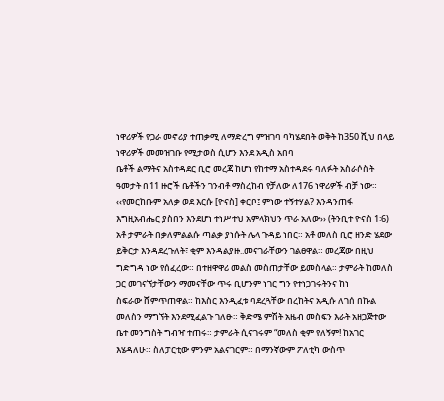ነዋሪዎች የጋራ መኖሪያ ተጠቃሚ ለማድረግ ምዝገባ ባካሄደበት ወቅት ከ350 ሺህ በላይ ነዋሪዎች መመዝገቡ የሚታወስ ሲሆን እንደ አዲስ አበባ
ቤቶች ልማትና አስተዳደር ቢሮ መረጃ ከሆነ የከተማ አስተዳደሩ ባለፉት አስራሶስት ዓመታት በ11 ዙሮች ቤቶችን ገንብቶ ማስረከብ የቻለው ለ176 ነዋሪዎች ብቻ ነው።
‹‹የመርከቡም አለቃ ወደ እርሱ [ዮናስ] ቀርቦ፤ ምነው ተኝተሃል? እንዳንጠፋ እግዚአብሔር ያስበን እንደሆነ ተነሥተህ አምላክህን ጥራ አለው›› (ትንቢተ ዮናስ 1፡6)
አቶ ታምራት በቃለምልልሱ ጣልቃ ያነሱት ሌላ ጉዳይ ነበር። አቶ መለስ ቢሮ ዘንድ ሄደው ይቅርታ እንዳደረጉለት፣ ቂም እንዳልያዙ..መናገራቸውን ገልፀዋል። መረጃው በዚህ ግድግዳ ነው የሰፈረው። በተዘዋዋሪ መልስ መስጠታቸው ይመስላል። ታምራት ከመለስ ጋር መገናኘታቸውን ማመናቸው ጥሩ ቢሆንም ነገር ግን የተነጋገሩትንና ከነ
ስፍራው ሸምጥጠዋል። ከእስር እንዲፈቱ ባደረጓቸው በረከትና አዲሱ ለገሰ በኩል መለስን ማግኘት እንደሚፈልጉ ገለፁ። ቅድሜ ምሽት አዜብ መስፍን እራት አዘጋጅተው ቤተ መንግስት ግብዣ ተጠሩ። ታምራት ሲናገሩም “መለስ ቂም የለኝም! ከአገር እሄዳለሁ። ስለፓርቲው ምንም አልናገርም። በማንኛውም ፖለቲካ ውስጥ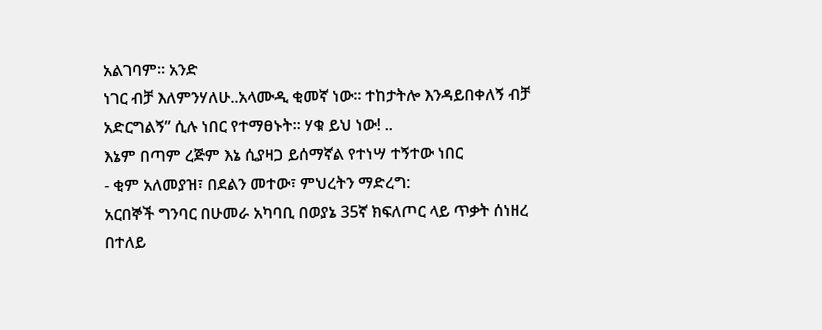አልገባም። አንድ
ነገር ብቻ እለምንሃለሁ..አላሙዲ ቂመኛ ነው። ተከታትሎ እንዳይበቀለኝ ብቻ አድርግልኝ” ሲሉ ነበር የተማፀኑት። ሃቁ ይህ ነው! ..
እኔም በጣም ረጅም እኔ ሲያዛጋ ይሰማኛል የተነሣ ተኝተው ነበር
- ቂም አለመያዝ፣ በደልን መተው፣ ምህረትን ማድረግ:
አርበኞች ግንባር በሁመራ አካባቢ በወያኔ 35ኛ ክፍለጦር ላይ ጥቃት ሰነዘረ
በተለይ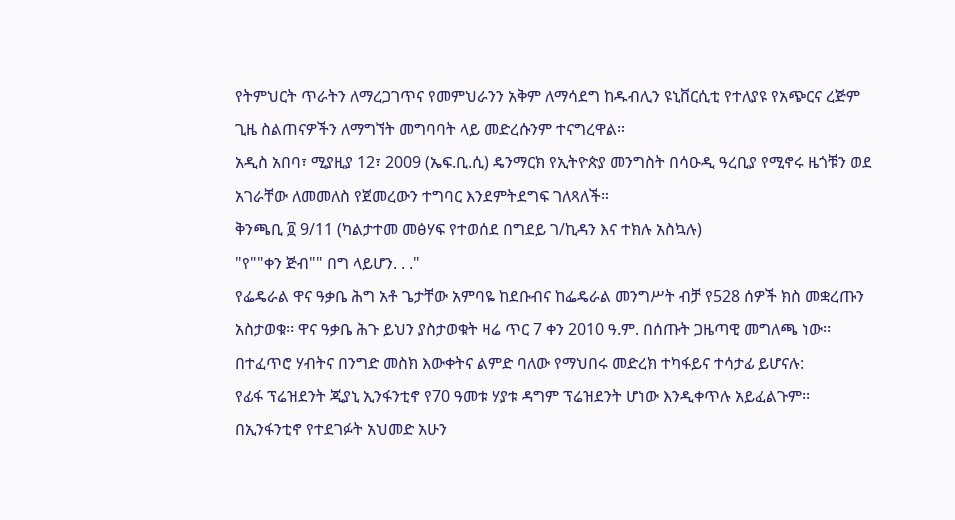የትምህርት ጥራትን ለማረጋገጥና የመምህራንን አቅም ለማሳደግ ከዱብሊን ዩኒቨርሲቲ የተለያዩ የአጭርና ረጅም ጊዜ ስልጠናዎችን ለማግኘት መግባባት ላይ መድረሱንም ተናግረዋል።
አዲስ አበባ፣ ሚያዚያ 12፣ 2009 (ኤፍ.ቢ.ሲ) ዴንማርክ የኢትዮጵያ መንግስት በሳዑዲ ዓረቢያ የሚኖሩ ዜጎቹን ወደ አገራቸው ለመመለስ የጀመረውን ተግባር እንደምትደግፍ ገለጻለች።
ቅንጫቢ ፬ 9/11 (ካልታተመ መፅሃፍ የተወሰደ በግደይ ገ/ኪዳን እና ተክሉ አስኳሉ)
"የ""ቀን ጅብ"" በግ ላይሆን. . ."
የፌዴራል ዋና ዓቃቤ ሕግ አቶ ጌታቸው አምባዬ ከደቡብና ከፌዴራል መንግሥት ብቻ የ528 ሰዎች ክስ መቋረጡን አስታወቁ፡፡ ዋና ዓቃቤ ሕጉ ይህን ያስታወቁት ዛሬ ጥር 7 ቀን 2010 ዓ.ም. በሰጡት ጋዜጣዊ መግለጫ ነው፡፡
በተፈጥሮ ሃብትና በንግድ መስክ እውቀትና ልምድ ባለው የማህበሩ መድረክ ተካፋይና ተሳታፊ ይሆናሉ:
የፊፋ ፕሬዝደንት ጂያኒ ኢንፋንቲኖ የ70 ዓመቱ ሃያቱ ዳግም ፕሬዝደንት ሆነው እንዲቀጥሉ አይፈልጉም፡፡ በኢንፋንቲኖ የተደገፉት አህመድ አሁን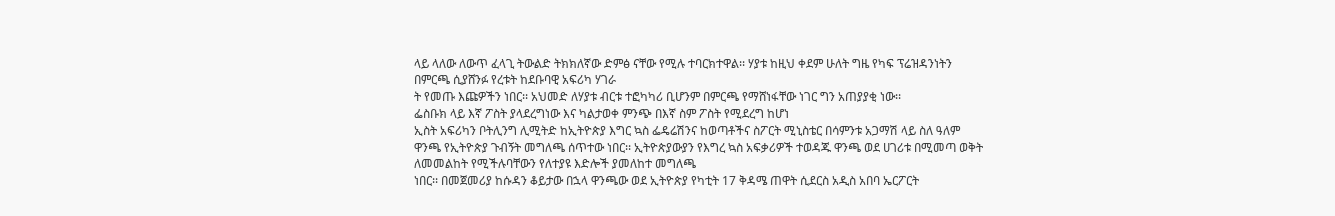ላይ ላለው ለውጥ ፈላጊ ትውልድ ትክክለኛው ድምፅ ናቸው የሚሉ ተባርክተዋል፡፡ ሃያቱ ከዚህ ቀደም ሁለት ግዜ የካፍ ፕሬዝዳንነትን በምርጫ ሲያሸንፉ የረቱት ከደቡባዊ አፍሪካ ሃገራ
ት የመጡ እጩዎችን ነበር፡፡ አህመድ ለሃያቱ ብርቱ ተፎካካሪ ቢሆንም በምርጫ የማሸነፋቸው ነገር ግን አጠያያቂ ነው፡፡
ፌስቡክ ላይ እኛ ፖስት ያላደረግነው እና ካልታወቀ ምንጭ በእኛ ስም ፖስት የሚደረግ ከሆነ
ኢስት አፍሪካን ቦትሊንግ ሊሚትድ ከኢትዮጵያ እግር ኳስ ፌዴሬሽንና ከወጣቶችና ስፖርት ሚኒስቴር በሳምንቱ አጋማሽ ላይ ስለ ዓለም ዋንጫ የኢትዮጵያ ጉብኝት መግለጫ ሰጥተው ነበር፡፡ ኢትዮጵያውያን የእግረ ኳስ አፍቃሪዎች ተወዳጁ ዋንጫ ወደ ሀገሪቱ በሚመጣ ወቅት ለመመልከት የሚችሉባቸውን የለተያዩ እድሎች ያመለከተ መግለጫ
ነበር፡፡ በመጀመሪያ ከሱዳን ቆይታው በኋላ ዋንጫው ወደ ኢትዮጵያ የካቲት 17 ቅዳሜ ጠዋት ሲደርስ አዲስ አበባ ኤርፖርት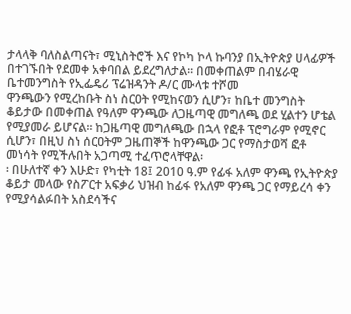ታላላቅ ባለስልጣናት፣ ሚኒስትሮች እና የኮካ ኮላ ኩባንያ በኢትዮጵያ ሀላፊዎች በተገኙበት የደመቀ አቀባበል ይደረግለታል፡፡ በመቀጠልም በብሄራዊ ቤተመንግስት የኢፌዴሪ ፕሬዝዳንት ዶ/ር ሙላቱ ተሾመ
ዋንጫውን የሚረከቡት ስነ ስርዐት የሚከናወን ሲሆን፣ ከቤተ መንግስት ቆይታው በመቀጠል የዓለም ዋንጫው ለጋዜጣዊ መግለጫ ወደ ሂልተን ሆቴል የሚያመራ ይሆናል፡፡ ከጋዜጣዊ መግለጫው በኋላ የፎቶ ፕሮግራም የሚኖር ሲሆን፣ በዚህ ስነ ሰርዐትም ጋዜጠኞች ከዋንጫው ጋር የማስታወሻ ፎቶ መነሳት የሚችሉበት አጋጣሚ ተፈጥሮላቸዋል፡
፡ በሁለተኛ ቀን እሁድ፣ የካቲት 18፤ 2010 ዓ.ም የፊፋ አለም ዋንጫ የኢትዮጵያ ቆይታ መላው የስፖርተ አፍቃሪ ህዝብ ከፊፋ የአለም ዋንጫ ጋር የማይረሳ ቀን የሚያሳልፉበት አስደሳችና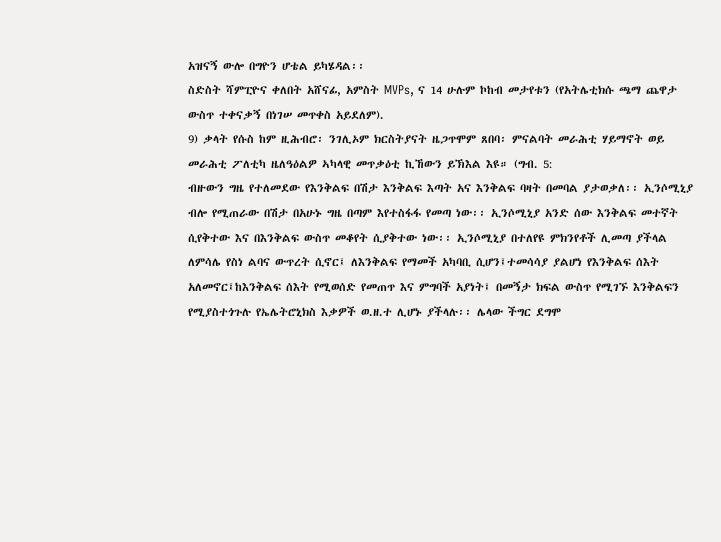አዝናኝ ውሎ በግዮን ሆቴል ይካሄዳል፡፡
ስድስት ሻምፒዮና ቀለበት አሸናፊ, አምስት MVPs, ና 14 ሁሉም ኮከብ መታየቱን (የአትሌቲክሱ ጫማ ጨዋታ ውስጥ ተቀናቃኝ በነገሠ መጥቀስ አይደለም).
9) ቃላት የሱስ ከም ዚሕብሮ፡ ንገሊኦም ክርስትያናት ዜጋጥሞም ጸበባ፡ ምናልባት መራሕቲ ሃይማኖት ወይ መራሕቲ ፖለቲካ ዜለዓዕልዎ ኣካላዊ መጥቃዕቲ ኪኸውን ይኽእል እዩ። (ግብ. 5:
ብዙውን ግዜ የተለመደው የእንቅልፍ በሽታ እንቅልፍ እጣት አና እንቅልፍ ባዛት በመባል ያታወቃለ፡፡ ኢንሶሚኒያ ብሎ የሚጠራው በሽታ በአሁኑ ግዜ በጣም እየተስፋፋ የመጣ ነው፡፡ ኢንሶሚኒያ አንድ ሰው እንቅልፍ መተኛት ሲየቅተው እና በእንቅልፍ ውስጥ መቆየት ሲያቅተው ነው፡፡ ኢንሶሚኒያ በተለየዩ ምክንየቶች ሊመጣ ያችላል
ለምሳሌ የስነ ልባና ውጥረት ሲኖር፤ ለእንቅልፍ የማመች አካባቢ ሲሆን፤ተመሳሳያ ያልሆነ የእንቅልፍ ሰእት አለመኖር፤ከእንቅልፍ ሰእት የሚወሰድ የመጠጥ እና ምግባች አያነት፤ በመኝታ ክፍል ውስጥ የሚገኙ እንቅልፍን የሚያስተጎጉሉ የኤሌትሮኒክስ እቃዎች ወ.ዘ.ተ ሊሆኑ ያችላሉ፡፡ ሌላው ችግር ደግሞ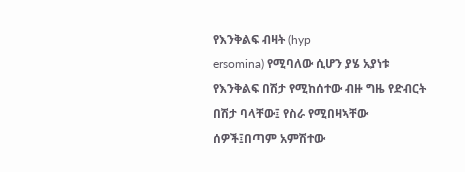የእንቅልፍ ብዛት (hyp
ersomina) የሚባለው ሲሆን ያሄ አያነቱ የእንቅልፍ በሽታ የሚከሰተው ብዙ ግዜ የድብርት በሽታ ባላቸው፤ የስራ የሚበዛኣቸው ሰዎች፤በጣም አምሽተው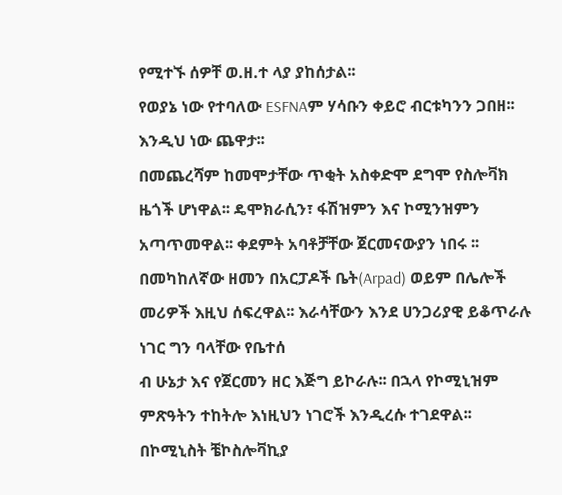የሚተኙ ሰዎቸ ወ.ዘ.ተ ላያ ያከሰታል፡፡
የወያኔ ነው የተባለው ESFNAም ሃሳቡን ቀይሮ ብርቱካንን ጋበዘ፡፡ እንዲህ ነው ጨዋታ፡፡
በመጨረሻም ከመሞታቸው ጥቂት አስቀድሞ ደግሞ የስሎቫክ ዜጎች ሆነዋል፡፡ ዴሞክራሲን፣ ፋሽዝምን እና ኮሚንዝምን አጣጥመዋል፡፡ ቀደምት አባቶቻቸው ጀርመናውያን ነበሩ ፡፡ በመካከለኛው ዘመን በአርፓዶች ቤት(Arpad) ወይም በሌሎች መሪዎች እዚህ ሰፍረዋል፡፡ እራሳቸውን እንደ ሀንጋሪያዊ ይቆጥራሉ ነገር ግን ባላቸው የቤተሰ
ብ ሁኔታ እና የጀርመን ዘር እጅግ ይኮራሉ፡፡ በኋላ የኮሚኒዝም ምጽዓትን ተከትሎ እነዚህን ነገሮች እንዲረሱ ተገደዋል፡፡ በኮሚኒስት ቼኮስሎቫኪያ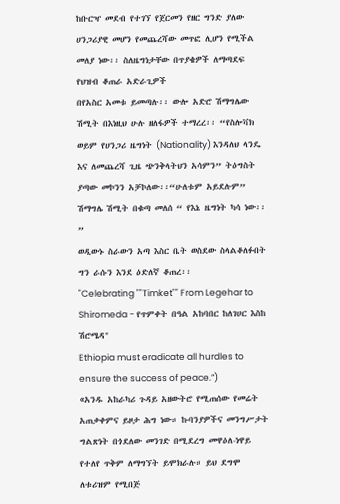ከቡርዣ መደብ የተገኘ የጀርመን የዘር ግንድ ያለው ሀንጋሪያዊ መሆን የመጨረሻው መጥፎ ሊሆን የሚችል መለያ ነው፡፡ ስለዜግነታቸው በጥያቄዎች ለማጣደፍ የህዝብ ቆጠራ አድራጊዎች
በየአስር አመቱ ይመጣሉ፡፡ ውሎ አድሮ ሽማግሌው ሽሚት በእነዚህ ሁሉ ዘለፋዎች ተማረረ፡፡ “የስሎቫክ ወይም የሀንጋሪ ዜግነት (Nationality) እንዳለህ ላንዴ እና ለመጨረሻ ጊዜ ጭንቅላትህን አሳምን” ትዕግስት ያጣው መኮንን አቻኮለው፡፡“ሁለቱም አይደሉም” ሽማግሌ ሽሚት በቁጣ መለሰ “ የእኔ ዜግነት ካሳ ነው፡፡”
ወዲውኑ ስራውን አጣ እስር ቤት ወስደው ስላልቆለፉበት ግን ራሱን እንደ ዕድለኛ ቆጠረ፡፡
"Celebrating ""Timket"" From Legehar to Shiromeda - የጥምቀት በዓል አከባበር ከለገሀር እስከ ሽሮሜዳ"
Ethiopia must eradicate all hurdles to ensure the success of peace.”)
«አንዱ አከራካሪ ጉዳይ አዘውትሮ የሚጠሰው የመሬት አጠቃቀምና ይዞታ ሕግ ነው። ኩባንያዎችና መንግሥታት ግልጽነት በጎደለው መንገድ በሚደረግ መዋዕለ-ነዋይ የተለየ ጥቅም ለማግኘት ይሞክራሉ። ይህ ደግሞ ለቱሪዝም የሚበጅ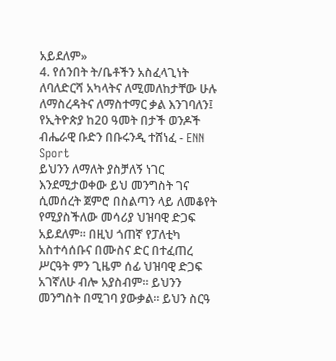አይደለም»
4. የሰንበት ት/ቤቶችን አስፈላጊነት ለባለድርሻ አካላትና ለሚመለከታቸው ሁሉ ለማስረዳትና ለማስተማር ቃል እንገባለን፤
የኢትዮጵያ ከ20 ዓመት በታች ወንዶች ብሔራዊ ቡድን በቡሩንዲ ተሸነፈ - ENN Sport
ይህንን ለማለት ያስቻለኝ ነገር እንደሚታወቀው ይህ መንግስት ገና ሲመሰረት ጀምሮ በስልጣን ላይ ለመቆየት የሚያስችለው መሳሪያ ህዝባዊ ድጋፍ አይደለም። በዚህ ጎጠኛ የፓለቲካ አስተሳሰቡና በሙስና ድር በተፈጠረ ሥርዓት ምን ጊዜም ሰፊ ህዝባዊ ድጋፍ አገኛለሁ ብሎ አያስብም። ይህንን መንግስት በሚገባ ያውቃል። ይህን ስርዓ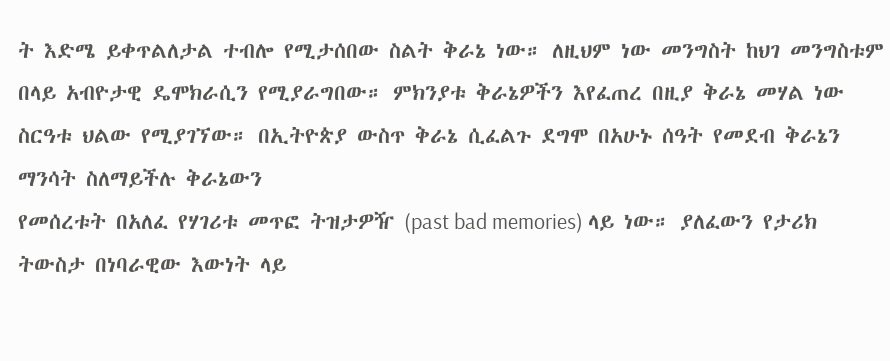ት እድሜ ይቀጥልለታል ተብሎ የሚታሰበው ስልት ቅራኔ ነው። ለዚህም ነው መንግስት ከህገ መንግስቱም በላይ አብዮታዊ ዴሞክራሲን የሚያራግበው። ምክንያቱ ቅራኔዎችን እየፈጠረ በዚያ ቅራኔ መሃል ነው ስርዓቱ ህልው የሚያገኘው። በኢትዮጵያ ውስጥ ቅራኔ ሲፈልጉ ደግሞ በአሁኑ ሰዓት የመደብ ቅራኔን ማንሳት ስለማይችሉ ቅራኔውን
የመሰረቱት በአለፈ የሃገሪቱ መጥፎ ትዝታዎዥ (past bad memories) ላይ ነው። ያለፈውን የታሪክ ትውስታ በነባራዊው እውነት ላይ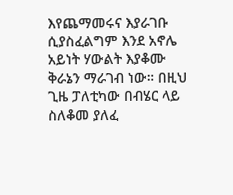እየጨማመሩና እያራገቡ ሲያስፈልግም እንደ አኖሌ አይነት ሃውልት እያቆሙ ቅራኔን ማራገብ ነው። በዚህ ጊዜ ፓለቲካው በብሄር ላይ ስለቆመ ያለፈ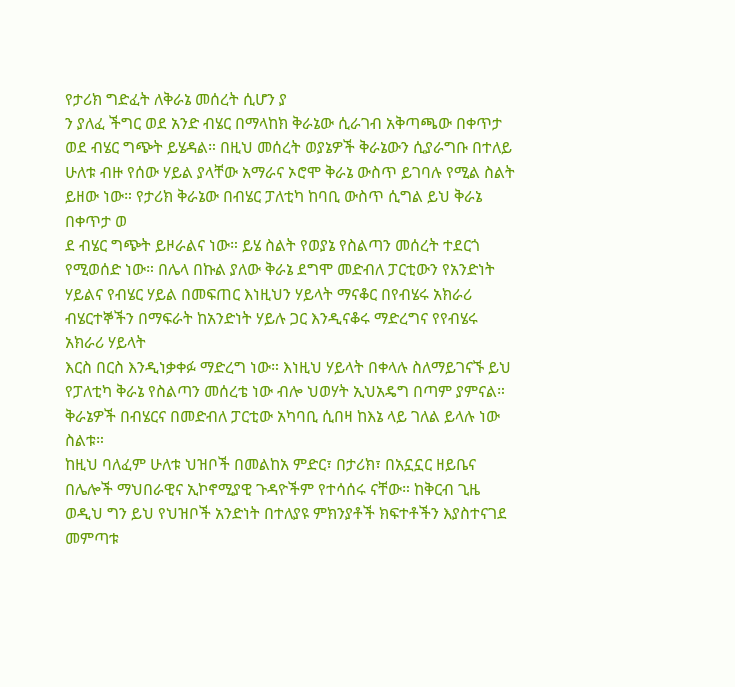የታሪክ ግድፈት ለቅራኔ መሰረት ሲሆን ያ
ን ያለፈ ችግር ወደ አንድ ብሄር በማላከክ ቅራኔው ሲራገብ አቅጣጫው በቀጥታ ወደ ብሄር ግጭት ይሄዳል። በዚህ መሰረት ወያኔዎች ቅራኔውን ሲያራግቡ በተለይ ሁለቱ ብዙ የሰው ሃይል ያላቸው አማራና ኦሮሞ ቅራኔ ውስጥ ይገባሉ የሚል ስልት ይዘው ነው። የታሪክ ቅራኔው በብሄር ፓለቲካ ከባቢ ውስጥ ሲግል ይህ ቅራኔ በቀጥታ ወ
ደ ብሄር ግጭት ይዞራልና ነው። ይሄ ስልት የወያኔ የስልጣን መሰረት ተደርጎ የሚወሰድ ነው። በሌላ በኩል ያለው ቅራኔ ደግሞ መድብለ ፓርቲውን የአንድነት ሃይልና የብሄር ሃይል በመፍጠር እነዚህን ሃይላት ማናቆር በየብሄሩ አክራሪ ብሄርተኞችን በማፍራት ከአንድነት ሃይሉ ጋር እንዲናቆሩ ማድረግና የየብሄሩ አክራሪ ሃይላት
እርስ በርስ እንዲነቃቀፉ ማድረግ ነው። እነዚህ ሃይላት በቀላሉ ስለማይገናኙ ይህ የፓለቲካ ቅራኔ የስልጣን መሰረቴ ነው ብሎ ህወሃት ኢህአዴግ በጣም ያምናል። ቅራኔዎች በብሄርና በመድብለ ፓርቲው አካባቢ ሲበዛ ከእኔ ላይ ገለል ይላሉ ነው ስልቱ።
ከዚህ ባለፈም ሁለቱ ህዝቦች በመልከአ ምድር፣ በታሪክ፣ በአኗኗር ዘይቤና በሌሎች ማህበራዊና ኢኮኖሚያዊ ጉዳዮችም የተሳሰሩ ናቸው። ከቅርብ ጊዜ ወዲህ ግን ይህ የህዝቦች አንድነት በተለያዩ ምክንያቶች ክፍተቶችን እያስተናገደ መምጣቱ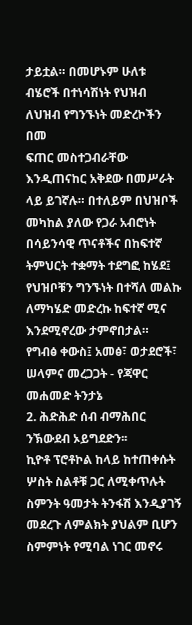ታይቷል። በመሆኑም ሁለቱ ብሄሮች በተነሳሽነት የህዝብ ለህዝብ የግንኙነት መድረኮችን በመ
ፍጠር መስተጋብራቸው እንዲጠናከር አቅደው በመሥራት ላይ ይገኛሉ። በተለይም በህዝቦች መካከል ያለው የጋራ አብሮነት በሳይንሳዊ ጥናቶችና በከፍተኛ ትምህርት ተቋማት ተደግፎ ከሄደ፤ የህዝቦቹን ግንኙነት በተሻለ መልኩ ለማካሄድ መድረኩ ከፍተኛ ሚና እንደሚኖረው ታምኖበታል።
የግብፅ ቀውስ፤ አመፅ፣ ወታደሮች፣ ሠላምና መረጋጋት - የጃዋር መሐመድ ትንታኔ
2. ሕድሕድ ሰብ ብማሕበር ንኽውደብ ኦይግደድን፡፡
ኪዮቶ ፕሮቶኮል ከላይ ከተጠቀሱት ሦስት ስልቶቹ ጋር ለሚቀጥሉት ስምንት ዓመታት ትንፋሽ እንዲያገኝ መደረጉ ለምልክት ያህልም ቢሆን ስምምነት የሚባል ነገር መኖሩ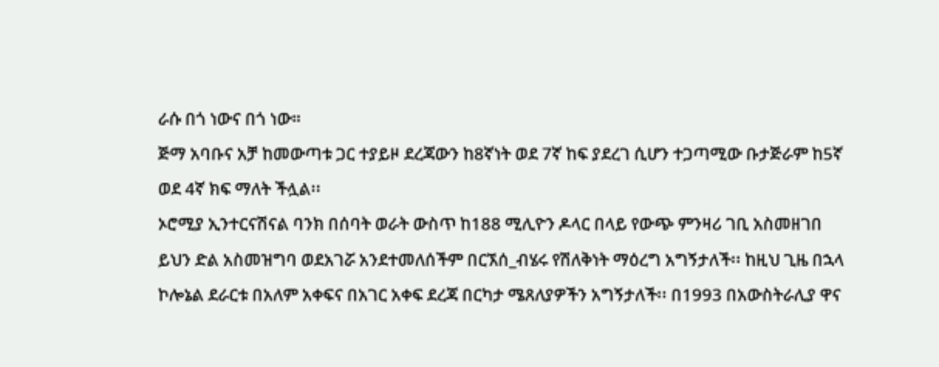ራሱ በጎ ነውና በጎ ነው።
ጅማ አባቡና አቻ ከመውጣቱ ጋር ተያይዞ ደረጃውን ከ8ኛነት ወደ 7ኛ ከፍ ያደረገ ሲሆን ተጋጣሚው ቡታጅራም ከ5ኛ ወደ 4ኛ ክፍ ማለት ችሏል፡፡
ኦሮሚያ ኢንተርናሽናል ባንክ በሰባት ወራት ውስጥ ከ188 ሚሊዮን ዶላር በላይ የውጭ ምንዛሪ ገቢ አስመዘገበ
ይህን ድል አስመዝግባ ወደአገሯ አንደተመለሰችም በርኧሰ_ብሄሩ የሽለቅነት ማዕረግ አግኝታለች፡፡ ከዚህ ጊዜ በኋላ ኮሎኔል ደራርቱ በአለም አቀፍና በአገር አቀፍ ደረጃ በርካታ ሜጸለያዎችን አግኝታለች፡፡ በ1993 በአውስትራሊያ ዋና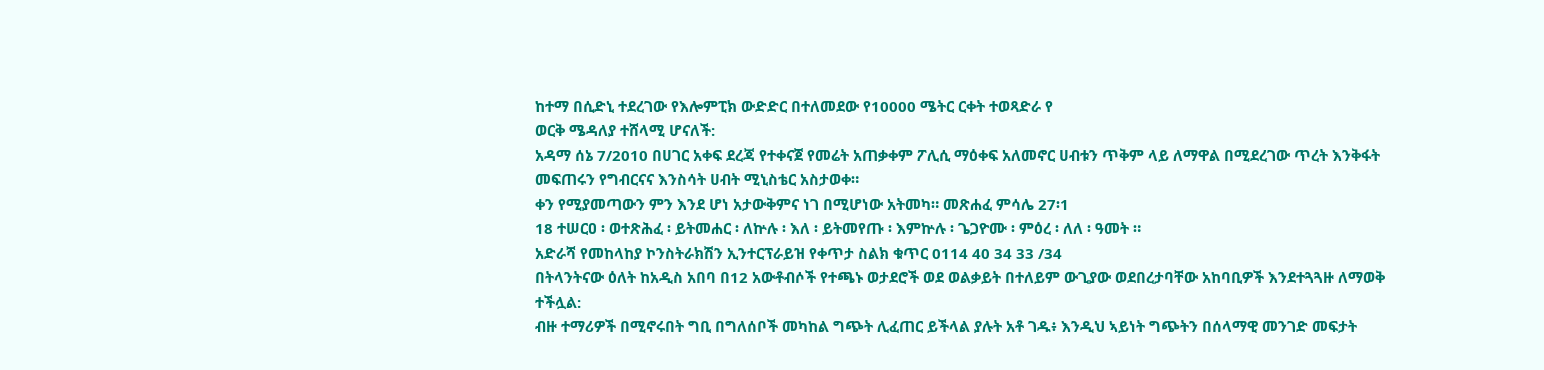ከተማ በሲድኒ ተደረገው የእሎምፒክ ውድድር በተለመደው የ10000 ሜትር ርቀት ተወጻድራ የ
ወርቅ ሜዳለያ ተሸላሚ ሆናለች:
አዳማ ሰኔ 7/2010 በሀገር አቀፍ ደረጃ የተቀናጀ የመሬት አጠቃቀም ፖሊሲ ማዕቀፍ አለመኖር ሀብቱን ጥቅም ላይ ለማዋል በሚደረገው ጥረት እንቅፋት መፍጠሩን የግብርናና እንስሳት ሀብት ሚኒስቴር አስታወቀ።
ቀን የሚያመጣውን ምን እንደ ሆነ አታውቅምና ነገ በሚሆነው አትመካ። መጽሐፈ ምሳሌ 27፡1
18 ተሠርዐ ፡ ወተጽሕፈ ፡ ይትመሐር ፡ ለኵሉ ፡ እለ ፡ ይትመየጡ ፡ እምኵሉ ፡ ጌጋዮሙ ፡ ምዕረ ፡ ለለ ፡ ዓመት ።
አድራሻ የመከላከያ ኮንስትራክሽን ኢንተርፕራይዝ የቀጥታ ስልክ ቁጥር 0114 40 34 33 /34
በትላንትናው ዕለት ከአዲስ አበባ በ12 አውቶብሶች የተጫኑ ወታደሮች ወደ ወልቃይት በተለይም ውጊያው ወደበረታባቸው አከባቢዎች እንደተጓጓዙ ለማወቅ ተችሏል:
ብዙ ተማሪዎች በሚኖሩበት ግቢ በግለሰቦች መካከል ግጭት ሊፈጠር ይችላል ያሉት አቶ ገዱ፥ እንዲህ ኣይነት ግጭትን በሰላማዊ መንገድ መፍታት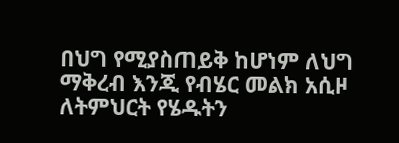በህግ የሚያስጠይቅ ከሆነም ለህግ ማቅረብ እንጂ የብሄር መልክ አሲዞ ለትምህርት የሄዱትን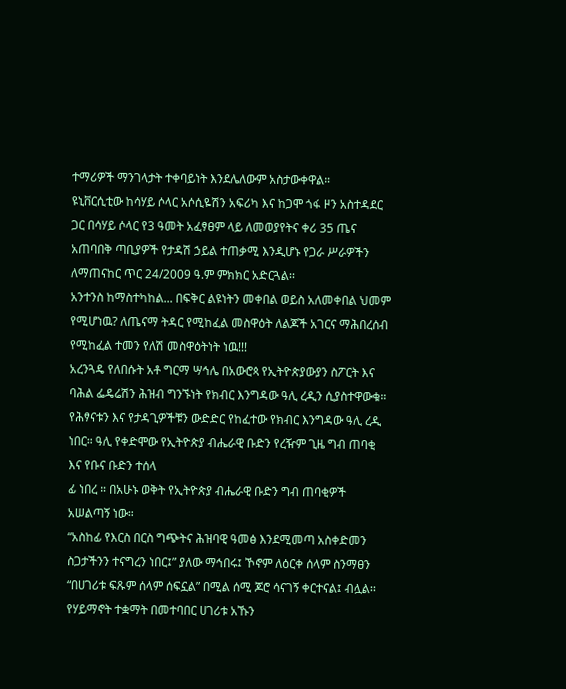ተማሪዎች ማንገላታት ተቀባይነት እንደሌለውም አስታውቀዋል።
ዩኒቨርሲቲው ከሳሃይ ሶላር አሶሲዬሽን አፍሪካ እና ከጋሞ ጎፋ ዞን አስተዳደር ጋር በሳሃይ ሶላር የ3 ዓመት አፈፃፀም ላይ ለመወያየትና ቀሪ 35 ጤና አጠባበቅ ጣቢያዎች የታዳሽ ኃይል ተጠቃሚ እንዲሆኑ የጋራ ሥራዎችን ለማጠናከር ጥር 24/2009 ዓ.ም ምክክር አድርጓል፡፡
አንተንስ ከማስተካከል... በፍቅር ልዩነትን መቀበል ወይስ አለመቀበል ህመም የሚሆነዉ? ለጤናማ ትዳር የሚከፈል መስዋዕት ለልጆች አገርና ማሕበረሰብ የሚከፈል ተመን የለሽ መስዋዕትነት ነዉ!!!
አረንጓዴ የለበሱት አቶ ግርማ ሣኅሌ በአውሮጳ የኢትዮጵያውያን ስፖርት እና ባሕል ፌዴሬሽን ሕዝብ ግንኙነት የክብር እንግዳው ዓሊ ረዲን ሲያስተዋውቁ። የሕፃናቱን እና የታዳጊዎችቹን ውድድር የከፈተው የክብር እንግዳው ዓሊ ረዲ ነበር። ዓሊ የቀድሞው የኢትዮጵያ ብሔራዊ ቡድን የረዥም ጊዜ ግብ ጠባቂ እና የቡና ቡድን ተሰላ
ፊ ነበረ ። በአሁኑ ወቅት የኢትዮጵያ ብሔራዊ ቡድን ግብ ጠባቂዎች አሠልጣኝ ነው።
“አስከፊ የእርስ በርስ ግጭትና ሕዝባዊ ዓመፅ እንደሚመጣ አስቀድመን ስጋታችንን ተናግረን ነበር፤” ያለው ማኅበሩ፤ ኾኖም ለዕርቀ ሰላም ስንማፀን “በሀገሪቱ ፍጹም ሰላም ሰፍኗል” በሚል ሰሚ ጆሮ ሳናገኝ ቀርተናል፤ ብሏል፡፡ የሃይማኖት ተቋማት በመተባበር ሀገሪቱ አኹን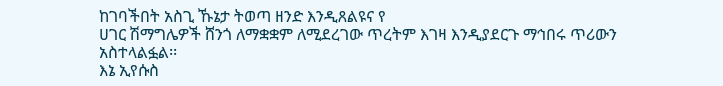ከገባችበት አስጊ ኹኔታ ትወጣ ዘንድ እንዲጸልዩና የ
ሀገር ሽማግሌዎች ሸንጎ ለማቋቋም ለሚደረገው ጥረትም እገዛ እንዲያደርጉ ማኅበሩ ጥሪውን አስተላልፏል፡፡
እኔ ኢየሱስ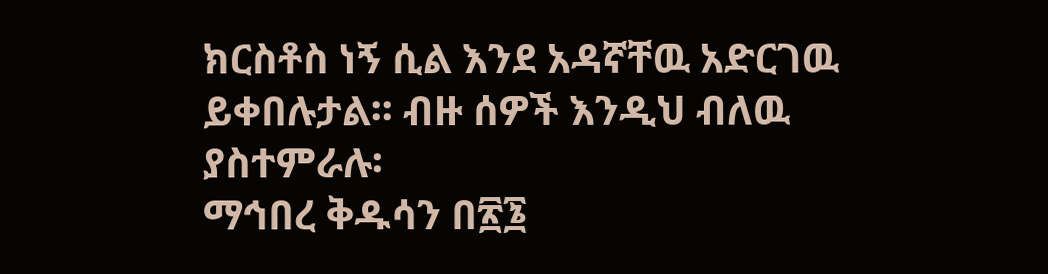ክርስቶስ ነኝ ሲል እንደ አዳኛቸዉ አድርገዉ ይቀበሉታል፡፡ ብዙ ሰዎች እንዲህ ብለዉ ያስተምራሉ፡
ማኅበረ ቅዱሳን በ፳፮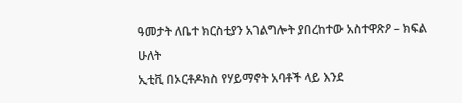ዓመታት ለቤተ ክርስቲያን አገልግሎት ያበረከተው አስተዋጽዖ – ክፍል ሁለት
ኢቲቪ በኦርቶዶክስ የሃይማኖት አባቶች ላይ እንደ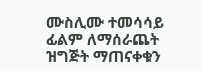ሙስሊሙ ተመሳሳይ ፊልም ለማሰራጨት ዝግጅት ማጠናቀቁን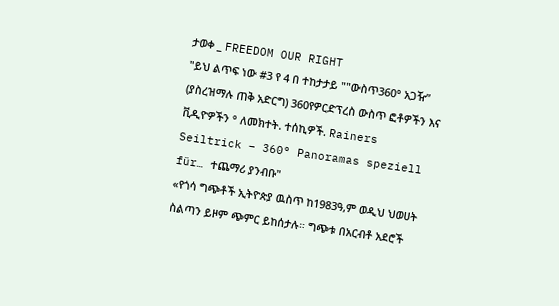ታወቀ _ FREEDOM OUR RIGHT
"ይህ ልጥፍ ነው #3 የ 4 በ ተከታታይ ""ውስጥ360° አጋዥ” (ያስረዝማሉ ጠቅ አድርግ) 360የዎርድፕረስ ውስጥ ፎቶዎችን እና ቪዲዮዎችን ° ለመክተት. ተሰኪዎች. Rainers Seiltrick – 360° Panoramas speziell für… ተጨማሪ ያንብቡ"
«የጎሳ ግጭቶች ኢትዮጵያ ዉስጥ ከ1983ዓ,ም ወዲህ ህወሀት ስልጣን ይዞም ጭምር ይከሰታሉ። ግጭቱ በአርብቶ አደሮች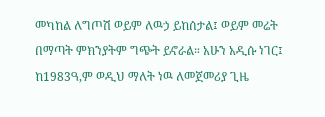መካከል ለግጦሽ ወይም ለዉኃ ይከሰታል፤ ወይም መሬት በማጣት ምክንያትም ግጭት ይኖራል። አሁን አዲሱ ነገር፤ ከ1983ዓ,ም ወዲህ ማለት ነዉ ለመጀመሪያ ጊዜ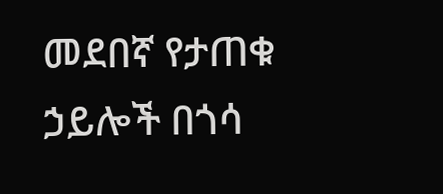መደበኛ የታጠቁ ኃይሎች በጎሳ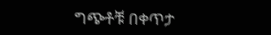ግጭቶቹ በቀጥታ